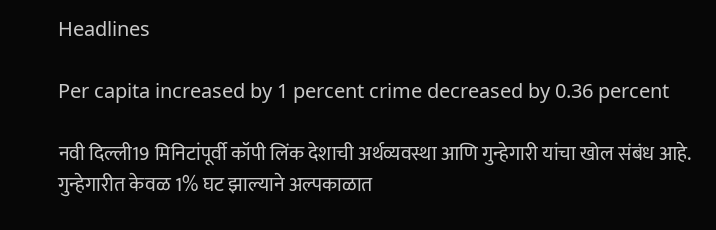Headlines

Per capita increased by 1 percent crime decreased by 0.36 percent

नवी दिल्ली19 मिनिटांपूर्वी कॉपी लिंक देशाची अर्थव्यवस्था आणि गुन्हेगारी यांचा खोल संबंध आहे. गुन्हेगारीत केवळ 1% घट झाल्याने अल्पकाळात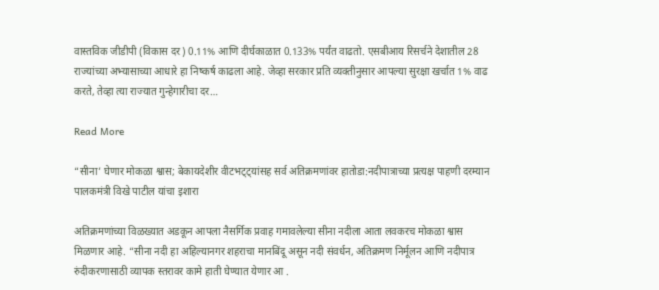वास्तविक जीडीपी (विकास दर) 0.11% आणि दीर्घकाळात 0.133% पर्यंत वाढतो. एसबीआय रिसर्चने देशातील 28 राज्यांच्या अभ्यासाच्या आधारे हा निष्कर्ष काढला आहे. जेव्हा सरकार प्रति व्यक्तीनुसार आपल्या सुरक्षा खर्चात 1% वाढ करते, तेव्हा त्या राज्यात गुन्हेगारीचा दर…

Read More

“सीना’ घेणार मोकळा श्वास; बेकायदेशीर वीटभट्ट्यांसह सर्व अतिक्रमणांवर हातोडा:नदीपात्राच्या प्रत्यक्ष पाहणी दरम्यान पालकमंत्री विखे पाटील यांचा इशारा

अतिक्रमणांच्या विळख्यात अडकून आपला नैसर्गिक प्रवाह गमावलेल्या सीना नदीला आता लवकरच मोकळा श्वास मिळणार आहे. “सीना नदी हा अहिल्यानगर शहराचा मानबिंदू असून नदी संवर्धन, अतिक्रमण निर्मूलन आणि नदीपात्र रुंदीकरणासाठी व्यापक स्तरावर कामे हाती घेण्यात येणार आ .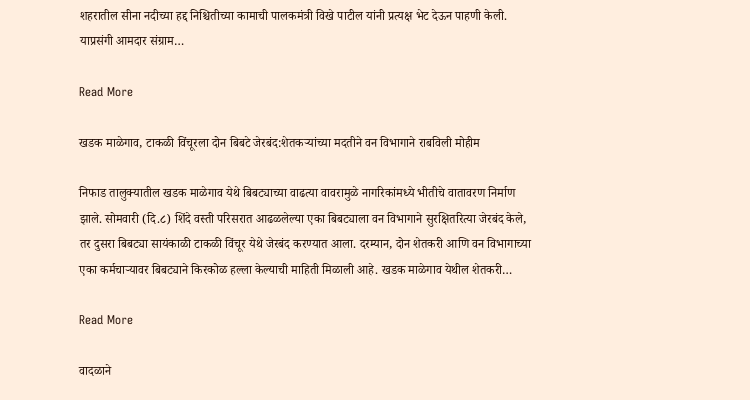शहरातील सीना नदीच्या हद्द निश्चितीच्या कामाची पालकमंत्री विखे पाटील यांनी प्रत्यक्ष भेट देऊन पाहणी केली. याप्रसंगी आमदार संग्राम…

Read More

खडक माळेगाव, टाकळी विंचूरला दोन बिबटे जेरबंद:शेतकऱ्यांच्या मदतीने वन विभागाने राबविली मोहीम

निफाड तालुक्यातील खडक माळेगाव येथे बिबट्याच्या वाढत्या वावरामुळे नागरिकांमध्ये भीतीचे वातावरण निर्माण झाले. सोमवारी (दि.८) शिंदे वस्ती परिसरात आढळलेल्या एका बिबट्याला वन विभागाने सुरक्षितरित्या जेरबंद केले, तर दुसरा बिबट्या सायंकाळी टाकळी विंचूर येथे जेरबंद करण्यात आला. दरम्यान, दोन शेतकरी आणि वन विभागाच्या एका कर्मचाऱ्यावर बिबट्याने किरकोळ हल्ला केल्याची माहिती मिळाली आहे. खडक माळेगाव येथील शेतकरी…

Read More

वादळाने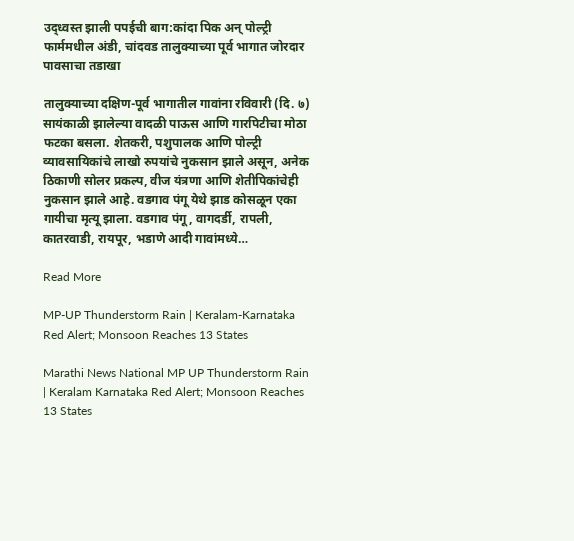उद‌्ध्वस्त झाली पपईची बाग:कांदा पिक अन् पोल्ट्री फार्ममधील अंडी, चांदवड तालुक्याच्या पूर्व भागात जोरदार पावसाचा तडा‌खा

तालुक्याच्या दक्षिण-पूर्व भागातील गावांना रविवारी (दि. ७) सायंकाळी झालेल्या वादळी पाऊस आणि गारपिटीचा मोठा फटका बसला. शेतकरी, पशुपालक आणि पोल्ट्री व्यावसायिकांचे लाखो रुपयांचे नुकसान झाले असून, अनेक ठिकाणी सोलर प्रकल्प, वीज यंत्रणा आणि शेतीपिकांचेही नुकसान झाले आहे. वडगाव पंगू येथे झाड कोसळून एका गायीचा मृत्यू झाला. वडगाव पंगू, वागदर्डी, रापली, कातरवाडी, रायपूर, भडाणे आदी गावांमध्ये…

Read More

MP-UP Thunderstorm Rain | Keralam-Karnataka Red Alert; Monsoon Reaches 13 States

Marathi News National MP UP Thunderstorm Rain | Keralam Karnataka Red Alert; Monsoon Reaches 13 States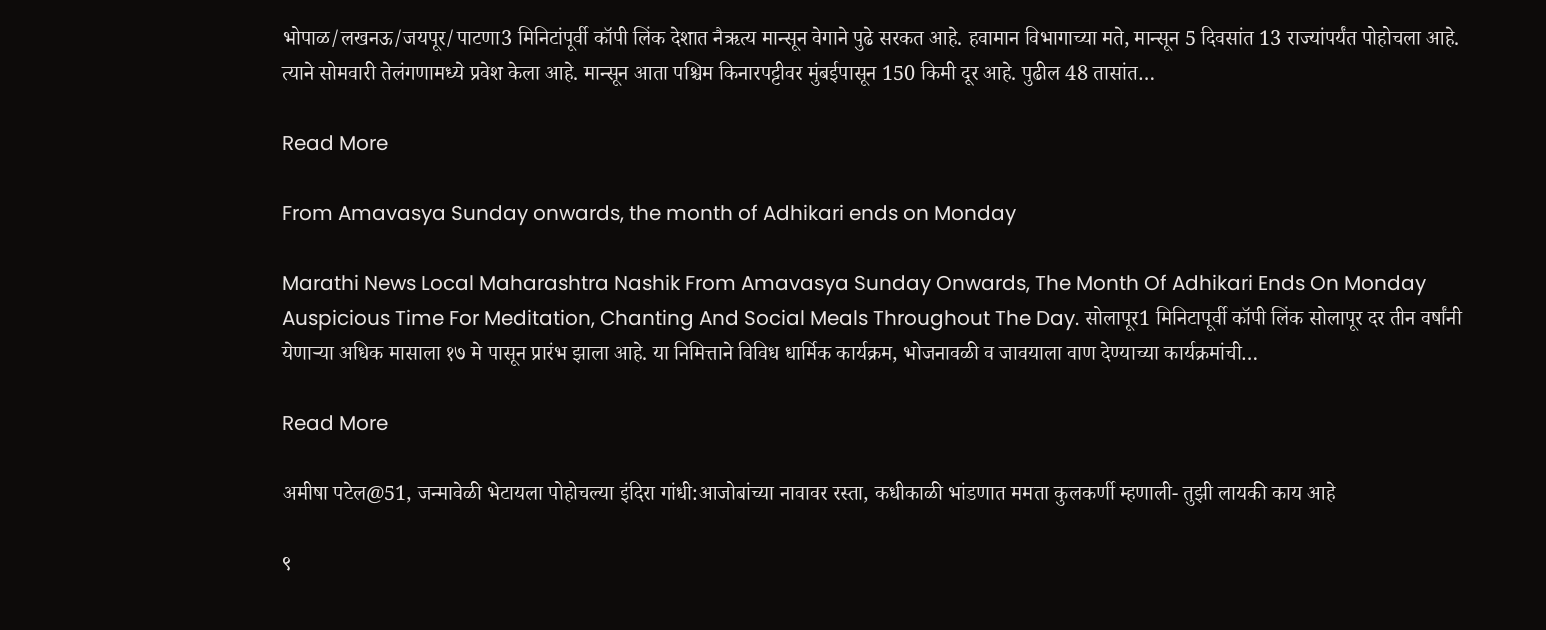भोपाळ/लखनऊ/जयपूर/पाटणा3 मिनिटांपूर्वी कॉपी लिंक देशात नैऋत्य मान्सून वेगाने पुढे सरकत आहे. हवामान विभागाच्या मते, मान्सून 5 दिवसांत 13 राज्यांपर्यंत पोहोचला आहे. त्याने सोमवारी तेलंगणामध्ये प्रवेश केला आहे. मान्सून आता पश्चिम किनारपट्टीवर मुंबईपासून 150 किमी दूर आहे. पुढील 48 तासांत…

Read More

From Amavasya Sunday onwards, the month of Adhikari ends on Monday

Marathi News Local Maharashtra Nashik From Amavasya Sunday Onwards, The Month Of Adhikari Ends On Monday Auspicious Time For Meditation, Chanting And Social Meals Throughout The Day. सोलापूर1 मिनिटापूर्वी कॉपी लिंक सोलापूर दर तीन वर्षांनी येणाऱ्या अधिक मासाला १७ मे पासून प्रारंभ झाला आहे. या निमित्ताने विविध धार्मिक कार्यक्रम, भोजनावळी व जावयाला वाण देण्याच्या कार्यक्रमांची…

Read More

अमीषा पटेल@51, जन्मावेळी भेटायला पोहोचल्या इंदिरा गांधी:आजोबांच्या नावावर रस्ता, कधीकाळी भांडणात ममता कुलकर्णी म्हणाली- तुझी लायकी काय आहे

९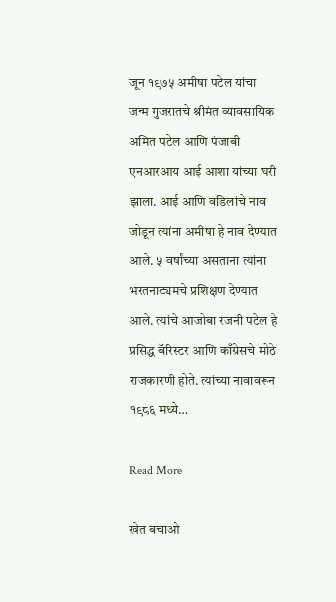जून १९७५ अमीषा पटेल यांचा जन्म गुजरातचे श्रीमंत व्यावसायिक अमित पटेल आणि पंजाबी एनआरआय आई आशा यांच्या घरी झाला. आई आणि वडिलांचे नाव जोडून त्यांना अमीषा हे नाव देण्यात आले. ५ वर्षांच्या असताना त्यांना भरतनाट्यमचे प्रशिक्षण देण्यात आले. त्यांचे आजोबा रजनी पटेल हे प्रसिद्ध बॅरिस्टर आणि काँग्रेसचे मोठे राजकारणी होते. त्यांच्या नावावरून १९८६ मध्ये…

Read More

खेत बचाओ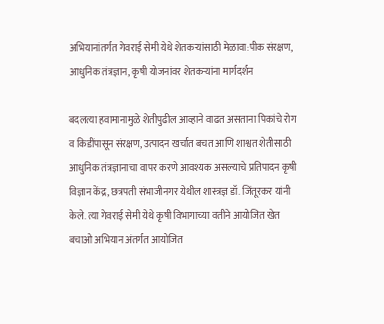अभियानांतर्गत गेवराई सेमी येथे शेतकऱ्यांसाठी मेळावा:पीक संरक्षण, आधुनिक तंत्रज्ञान, कृषी योजनांवर शेतकऱ्यांना मार्गदर्शन

बदलत्या हवामानामुळे शेतीपुढील आव्हाने वाढत असताना पिकांचे रोग व किडींपासून संरक्षण, उत्पादन खर्चात बचत आणि शाश्वत शेतीसाठी आधुनिक तंत्रज्ञानाचा वापर करणे आवश्यक असल्याचे प्रतिपादन कृषी विज्ञान केंद्र, छत्रपती संभाजीनगर येथील शास्त्रज्ञ डॉ. जिंतूरकर यांनी केले. त्या गेवराई सेमी येथे कृषी विभागाच्या वतीने आयोजित खेत बचाओ अभियान अंतर्गत आयोजित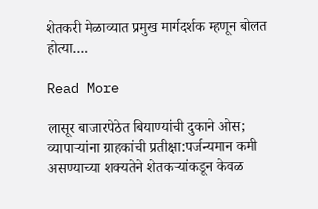शेतकरी मेळाव्यात प्रमुख मार्गदर्शक म्हणून बोलत होत्या….

Read More

लासूर बाजारपेठेत बियाण्यांची दुकाने ओस; व्यापाऱ्यांना ग्राहकांची प्रतीक्षा:पर्जन्यमान कमी असण्याच्या शक्यतेने शेतकऱ्यांकडून केवळ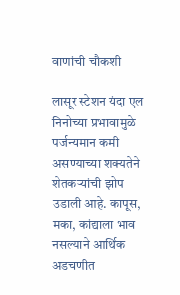वाणांची चौकशी

लासूर स्टेशन यंदा एल निनोच्या प्रभावामुळे पर्जन्यमान कमी असण्याच्या शक्यतेने शेतकऱ्यांची झोप उडाली आहे. कापूस, मका, कांद्याला भाव नसल्याने आर्थिक अडचणीत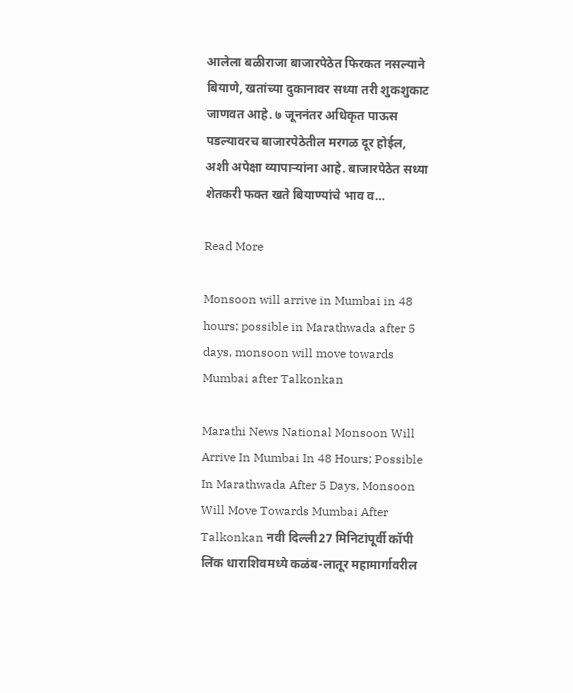आलेला बळीराजा बाजारपेठेत फिरकत नसल्याने बियाणे, खतांच्या दुकानावर सध्या तरी शुकशुकाट जाणवत आहे. ७ जूननंतर अधिकृत पाऊस पडल्यावरच बाजारपेठेतील मरगळ दूर होईल, अशी अपेक्षा व्यापाऱ्यांना आहे. बाजारपेठेत सध्या शेतकरी फक्त खते बियाण्यांचे भाव व…

Read More

Monsoon will arrive in Mumbai in 48 hours; possible in Marathwada after 5 days, monsoon will move towards Mumbai after Talkonkan

Marathi News National Monsoon Will Arrive In Mumbai In 48 Hours; Possible In Marathwada After 5 Days, Monsoon Will Move Towards Mumbai After Talkonkan नवी दिल्ली27 मिनिटांपूर्वी कॉपी लिंक धाराशिवमध्ये कळंब-लातूर महामार्गावरील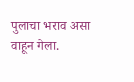पुलाचा भराव असा वाहून गेला.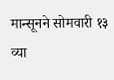मान्सूनने सोमवारी १३ व्या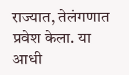राज्यात, तेलंगणात प्रवेश केला. या आधी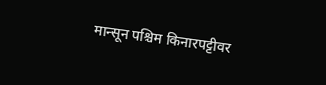मान्सून पश्चिम किनारपट्टीवर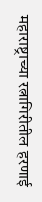महाराष्ट्राच्या रत्नागिरीतील हरणाई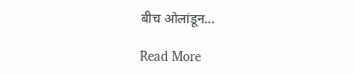बीच ओलांडून…

Read More